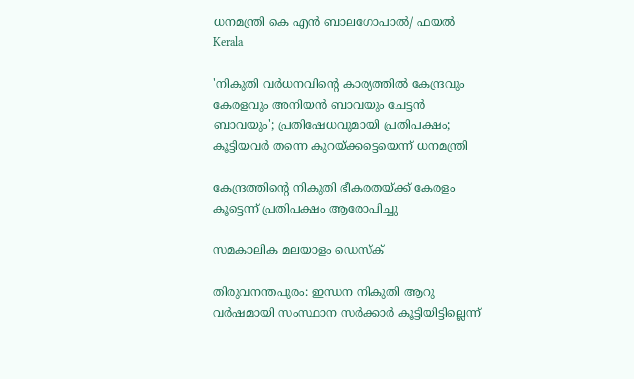ധനമന്ത്രി കെ എൻ ബാലഗോപാൽ/ ഫയൽ
Kerala

'നികുതി വര്‍ധനവിന്റെ കാര്യത്തില്‍ കേന്ദ്രവും കേരളവും അനിയന്‍ ബാവയും ചേട്ടന്‍ ബാവയും'; പ്രതിഷേധവുമായി പ്രതിപക്ഷം; കൂട്ടിയവര്‍ തന്നെ കുറയ്ക്കട്ടെയെന്ന് ധനമന്ത്രി

കേന്ദ്രത്തിന്റെ നികുതി ഭീകരതയ്ക്ക് കേരളം കൂട്ടെന്ന് പ്രതിപക്ഷം ആരോപിച്ചു

സമകാലിക മലയാളം ഡെസ്ക്

തിരുവനന്തപുരം: ഇന്ധന നികുതി ആറു വര്‍ഷമായി സംസ്ഥാന സര്‍ക്കാര്‍ കൂട്ടിയിട്ടില്ലെന്ന്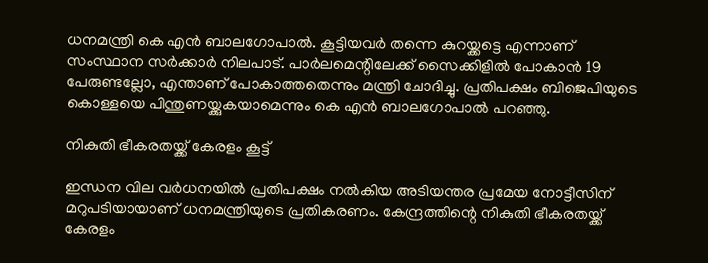ധനമന്ത്രി കെ എന്‍ ബാലഗോപാല്‍. കൂട്ടിയവര്‍ തന്നെ കുറയ്ക്കട്ടെ എന്നാണ് സംസ്ഥാന സര്‍ക്കാര്‍ നിലപാട്. പാര്‍ലമെന്റിലേക്ക് സൈക്കിളില്‍ പോകാന്‍ 19 പേരുണ്ടല്ലോ, എന്താണ് പോകാത്തതെന്നും മന്ത്രി ചോദിച്ചു. പ്രതിപക്ഷം ബിജെപിയുടെ കൊള്ളയെ പിന്തുണയ്ക്കുകയാമെന്നും കെ എന്‍ ബാലഗോപാല്‍ പറഞ്ഞു.

നികുതി ഭീകരതയ്ക്ക് കേരളം കൂട്ട്

ഇന്ധന വില വര്‍ധനയില്‍ പ്രതിപക്ഷം നല്‍കിയ അടിയന്തര പ്രമേയ നോട്ടീസിന് മറുപടിയായാണ് ധനമന്ത്രിയുടെ പ്രതികരണം. കേന്ദ്രത്തിന്റെ നികുതി ഭീകരതയ്ക്ക് കേരളം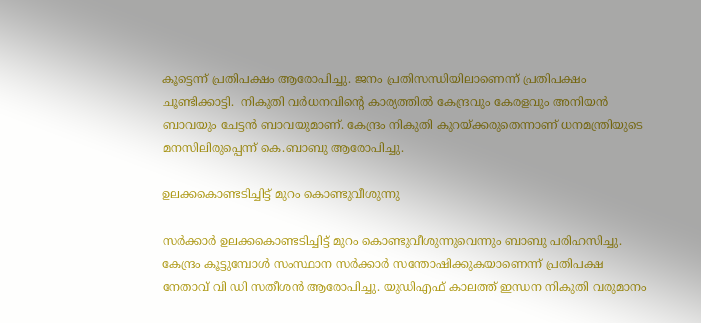കൂട്ടെന്ന് പ്രതിപക്ഷം ആരോപിച്ചു. ജനം പ്രതിസന്ധിയിലാണെന്ന് പ്രതിപക്ഷം ചൂണ്ടിക്കാട്ടി.  നികുതി വര്‍ധനവിന്റെ കാര്യത്തില്‍ കേന്ദ്രവും കേരളവും അനിയന്‍ ബാവയും ചേട്ടന്‍ ബാവയുമാണ്. കേന്ദ്രം നികുതി കുറയ്ക്കരുതെന്നാണ് ധനമന്ത്രിയുടെ മനസിലിരുപ്പെന്ന് കെ.ബാബു ആരോപിച്ചു.

ഉലക്കകൊണ്ടടിച്ചിട്ട് മുറം കൊണ്ടുവീശുന്നു

സര്‍ക്കാര്‍ ഉലക്കകൊണ്ടടിച്ചിട്ട് മുറം കൊണ്ടുവീശുന്നുവെന്നും ബാബു പരിഹസിച്ചു. കേന്ദ്രം കൂട്ടുമ്പോള്‍ സംസ്ഥാന സര്‍ക്കാര്‍ സന്തോഷിക്കുകയാണെന്ന് പ്രതിപക്ഷ നേതാവ് വി ഡി സതീശന്‍ ആരോപിച്ചു. യുഡിഎഫ് കാലത്ത് ഇന്ധന നികുതി വരുമാനം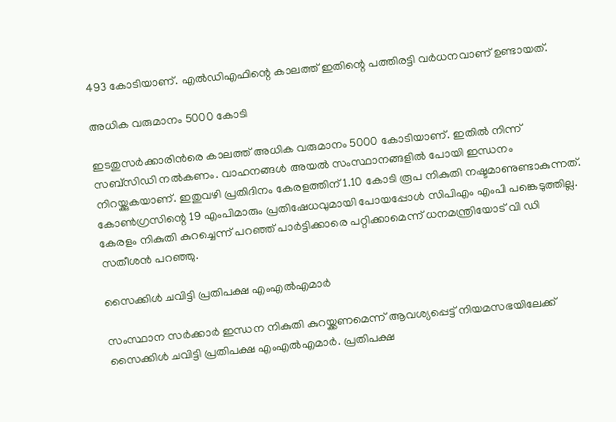493 കോടിയാണ്. എല്‍ഡിഎഫിന്റെ കാലത്ത് ഇതിന്റെ പത്തിരട്ടി വര്‍ധനവാണ് ഉണ്ടായത്.

അധിക വരുമാനം 5000 കോടി

ഇടതുസര്‍ക്കാരിന്‍രെ കാലത്ത് അധിക വരുമാനം 5000 കോടിയാണ്. ഇതില്‍ നിന്ന് സബ്‌സിഡി നല്‍കണം. വാഹനങ്ങള്‍ അയല്‍ സംസ്ഥാനങ്ങളില്‍ പോയി ഇന്ധനം നിറയ്ക്കുകയാണ്. ഇതുവഴി പ്രതിദിനം കേരളത്തിന് 1.10 കോടി രൂപ നികുതി നഷ്ടമാണുണ്ടാകുന്നത്. കോണ്‍ഗ്രസിന്റെ 19 എംപിമാരും പ്രതിഷേധവുമായി പോയപ്പോള്‍ സിപിഎം എംപി പങ്കെടുത്തില്ല. കേരളം നികുതി കുറച്ചെന്ന് പറഞ്ഞ് പാര്‍ട്ടിക്കാരെ പറ്റിക്കാമെന്ന് ധനമന്ത്രിയോട് വി ഡി സതീശന്‍ പറഞ്ഞു.

സൈക്കിള്‍ ചവിട്ടി പ്രതിപക്ഷ എംഎല്‍എമാര്‍

സംസ്ഥാന സര്‍ക്കാര്‍ ഇന്ധന നികുതി കുറയ്ക്കണമെന്ന് ആവശ്യപ്പെട്ട് നിയമസഭയിലേക്ക് സൈക്കിള്‍ ചവിട്ടി പ്രതിപക്ഷ എംഎല്‍എമാര്‍. പ്രതിപക്ഷ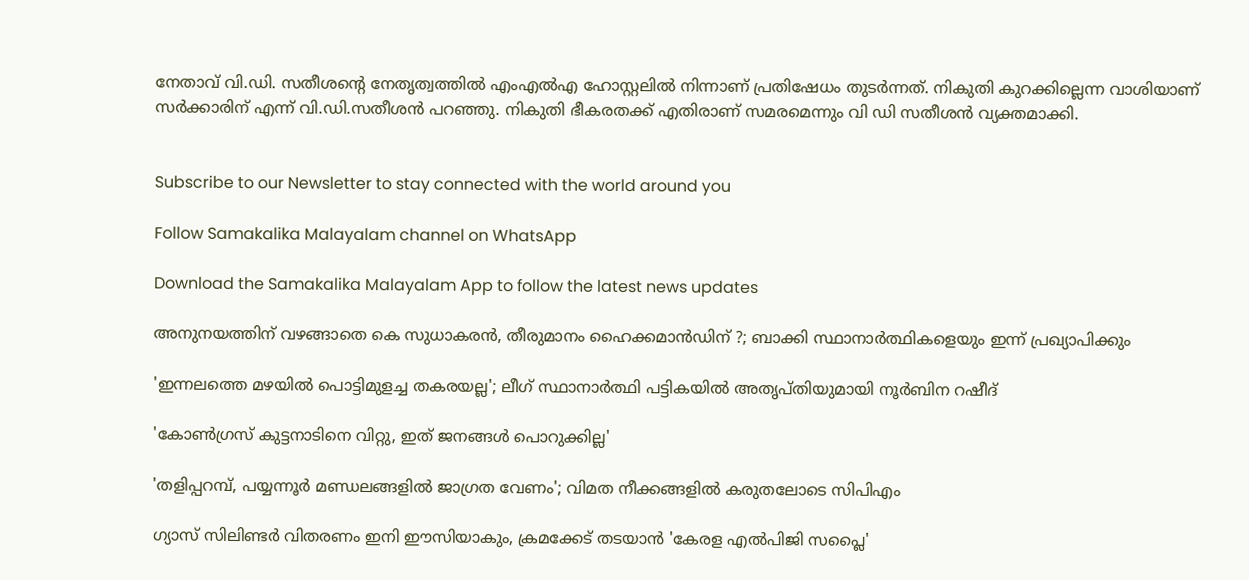നേതാവ് വി.ഡി. സതീശന്റെ നേതൃത്വത്തില്‍ എംഎല്‍എ ഹോസ്റ്റലില്‍ നിന്നാണ് പ്രതിഷേധം തുടര്‍ന്നത്. നികുതി കുറക്കില്ലെന്ന വാശിയാണ് സര്‍ക്കാരിന് എന്ന് വി.ഡി.സതീശന്‍ പറഞ്ഞു. നികുതി ഭീകരതക്ക് എതിരാണ് സമരമെന്നും വി ഡി സതീശന്‍ വ്യക്തമാക്കി.


Subscribe to our Newsletter to stay connected with the world around you

Follow Samakalika Malayalam channel on WhatsApp

Download the Samakalika Malayalam App to follow the latest news updates

അനുനയത്തിന് വഴങ്ങാതെ കെ സുധാകരന്‍, തീരുമാനം ഹൈക്കമാന്‍ഡിന് ?; ബാക്കി സ്ഥാനാര്‍ത്ഥികളെയും ഇന്ന് പ്രഖ്യാപിക്കും

'ഇന്നലത്തെ മഴയിൽ പൊട്ടിമുളച്ച തകരയല്ല'; ലീഗ് സ്ഥാനാർത്ഥി പട്ടികയിൽ അതൃപ്തിയുമായി നൂർബിന റഷീദ്

'കോൺഗ്രസ് കുട്ടനാടിനെ വിറ്റു, ഇത് ജനങ്ങൾ പൊറുക്കില്ല'

'തളിപ്പറമ്പ്, പയ്യന്നൂര്‍ മണ്ഡലങ്ങളില്‍ ജാഗ്രത വേണം'; വിമത നീക്കങ്ങളില്‍ കരുതലോടെ സിപിഎം

ഗ്യാസ് സിലിണ്ടർ വിതരണം ഇനി ഈസിയാകും, ക്രമക്കേട് തടയാൻ 'കേരള എൽപിജി സപ്ലൈ'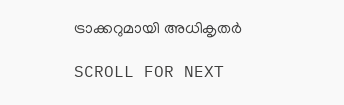ട്രാക്കറുമായി അധികൃതർ

SCROLL FOR NEXT